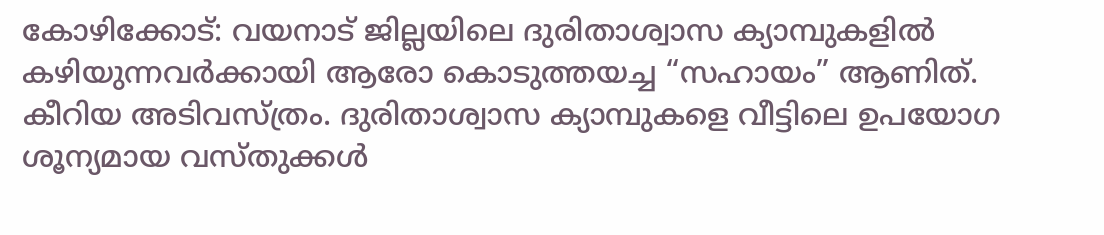കോഴിക്കോട്: വയനാട് ജില്ലയിലെ ദുരിതാശ്വാസ ക്യാമ്പുകളില്‍ കഴിയുന്നവര്‍ക്കായി ആരോ കൊടുത്തയച്ച “സഹായം” ആണിത്. കീറിയ അടിവസ്ത്രം. ദുരിതാശ്വാസ ക്യാമ്പുകളെ വീട്ടിലെ ഉപയോഗ ശൂന്യമായ വസ്തുക്കള്‍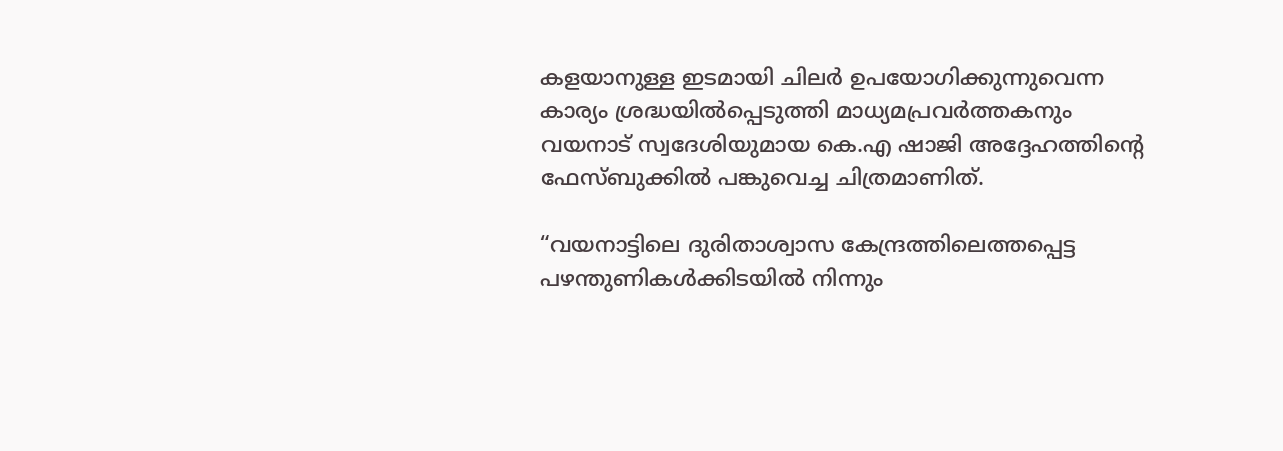കളയാനുള്ള ഇടമായി ചിലര്‍ ഉപയോഗിക്കുന്നുവെന്ന കാര്യം ശ്രദ്ധയില്‍പ്പെടുത്തി മാധ്യമപ്രവര്‍ത്തകനും വയനാട് സ്വദേശിയുമായ കെ.എ ഷാജി അദ്ദേഹത്തിന്റെ ഫേസ്ബുക്കില്‍ പങ്കുവെച്ച ചിത്രമാണിത്.

“വയനാട്ടിലെ ദുരിതാശ്വാസ കേന്ദ്രത്തിലെത്തപ്പെട്ട പഴന്തുണികള്‍ക്കിടയില്‍ നിന്നും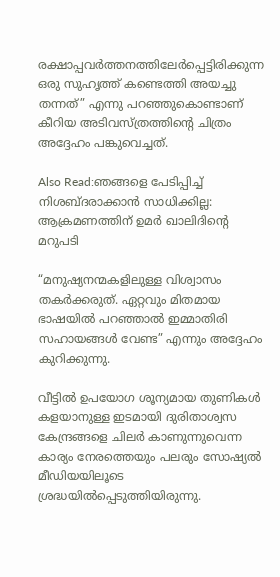രക്ഷാപ്പവര്‍ത്തനത്തിലേര്‍പ്പെട്ടിരിക്കുന്ന ഒരു സുഹൃത്ത് കണ്ടെത്തി അയച്ചു തന്നത്” എന്നു പറഞ്ഞുകൊണ്ടാണ് കീറിയ അടിവസ്ത്രത്തിന്റെ ചിത്രം അദ്ദേഹം പങ്കുവെച്ചത്.

Also Read:ഞങ്ങളെ പേടിപ്പിച്ച് നിശബ്ദരാക്കാന്‍ സാധിക്കില്ല: ആക്രമണത്തിന് ഉമര്‍ ഖാലിദിന്റെ മറുപടി

“മനുഷ്യനന്മകളിലുള്ള വിശ്വാസം തകര്‍ക്കരുത്. ഏറ്റവും മിതമായ ഭാഷയില്‍ പറഞ്ഞാല്‍ ഇമ്മാതിരി സഹായങ്ങള്‍ വേണ്ട” എന്നും അദ്ദേഹം കുറിക്കുന്നു.

വീട്ടില്‍ ഉപയോഗ ശൂന്യമായ തുണികള്‍ കളയാനുള്ള ഇടമായി ദുരിതാശ്വസ കേന്ദ്രങ്ങളെ ചിലര്‍ കാണുന്നുവെന്ന കാര്യം നേരത്തെയും പലരും സോഷ്യല്‍ മീഡിയയിലൂടെ ശ്രദ്ധയില്‍പ്പെടുത്തിയിരുന്നു.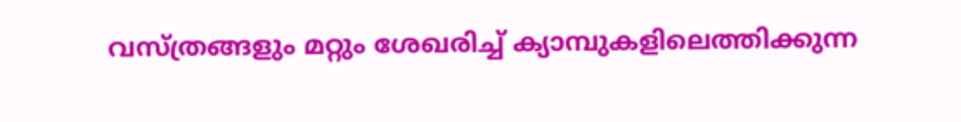വസ്ത്രങ്ങളും മറ്റും ശേഖരിച്ച് ക്യാമ്പുകളിലെത്തിക്കുന്ന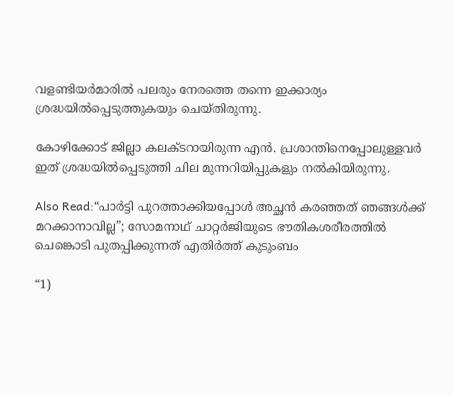വളണ്ടിയര്‍മാരില്‍ പലരും നേരത്തെ തന്നെ ഇക്കാര്യം ശ്രദ്ധയില്‍പ്പെടുത്തുകയും ചെയ്തിരുന്നു.

കോഴിക്കോട് ജില്ലാ കലക്ടറായിരുന്ന എന്‍. പ്രശാന്തിനെപ്പോലുള്ളവര്‍ ഇത് ശ്രദ്ധയില്‍പ്പെടുത്തി ചില മുന്നറിയിപ്പുകളും നല്‍കിയിരുന്നു.

Also Read:“പാര്‍ട്ടി പുറത്താക്കിയപ്പോള്‍ അച്ഛന്‍ കരഞ്ഞത് ഞങ്ങള്‍ക്ക് മറക്കാനാവില്ല”; സോമനാഥ് ചാറ്റര്‍ജിയുടെ ഭൗതികശരീരത്തില്‍ ചെങ്കൊടി പുതപ്പിക്കുന്നത് എതിര്‍ത്ത് കുടുംബം

“1)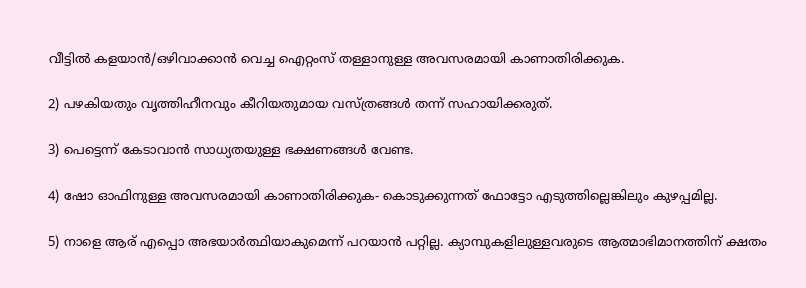വീട്ടില്‍ കളയാന്‍/ഒഴിവാക്കാന്‍ വെച്ച ഐറ്റംസ് തള്ളാനുള്ള അവസരമായി കാണാതിരിക്കുക.

2) പഴകിയതും വൃത്തിഹീനവും കീറിയതുമായ വസ്ത്രങ്ങള്‍ തന്ന് സഹായിക്കരുത്.

3) പെട്ടെന്ന് കേടാവാന്‍ സാധ്യതയുള്ള ഭക്ഷണങ്ങള്‍ വേണ്ട.

4) ഷോ ഓഫിനുള്ള അവസരമായി കാണാതിരിക്കുക- കൊടുക്കുന്നത് ഫോട്ടോ എടുത്തില്ലെങ്കിലും കുഴപ്പമില്ല.

5) നാളെ ആര് എപ്പൊ അഭയാര്‍ത്ഥിയാകുമെന്ന് പറയാന്‍ പറ്റില്ല. ക്യാമ്പുകളിലുള്ളവരുടെ ആത്മാഭിമാനത്തിന് ക്ഷതം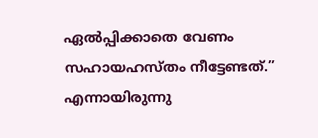ഏല്‍പ്പിക്കാതെ വേണം സഹായഹസ്തം നീട്ടേണ്ടത്.” എന്നായിരുന്നു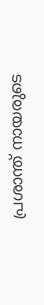പ്രശാന്ത് നായരുടെ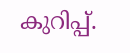കുറിപ്പ്.